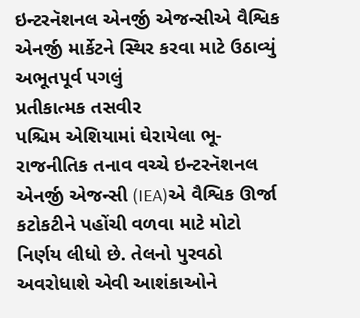ઇન્ટરનૅશનલ એનર્જી એજન્સીએ વૈશ્વિક એનર્જી માર્કેટને સ્થિર કરવા માટે ઉઠાવ્યું અભૂતપૂર્વ પગલું
પ્રતીકાત્મક તસવીર
પશ્ચિમ એશિયામાં ઘેરાયેલા ભૂ-રાજનીતિક તનાવ વચ્ચે ઇન્ટરનૅશનલ એનર્જી એજન્સી (IEA)એ વૈશ્વિક ઊર્જા કટોકટીને પહોંચી વળવા માટે મોટો નિર્ણય લીધો છે. તેલનો પુરવઠો અવરોધાશે એવી આશંકાઓને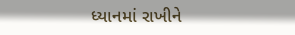ધ્યાનમાં રાખીને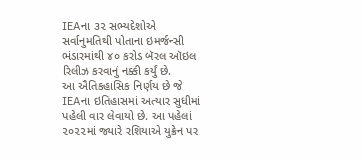IEAના ૩૨ સભ્યદેશોએ સર્વાનુમતિથી પોતાના ઇમર્જન્સી ભંડારમાંથી ૪૦ કરોડ બૅરલ ઑઇલ રિલીઝ કરવાનું નક્કી કર્યું છે.
આ ઐતિકહાસિક નિર્ણય છે જે IEAના ઇતિહાસમાં અત્યાર સુધીમાં પહેલી વાર લેવાયો છે. આ પહેલાં ૨૦૨૨માં જ્યારે રશિયાએ યુક્રેન પર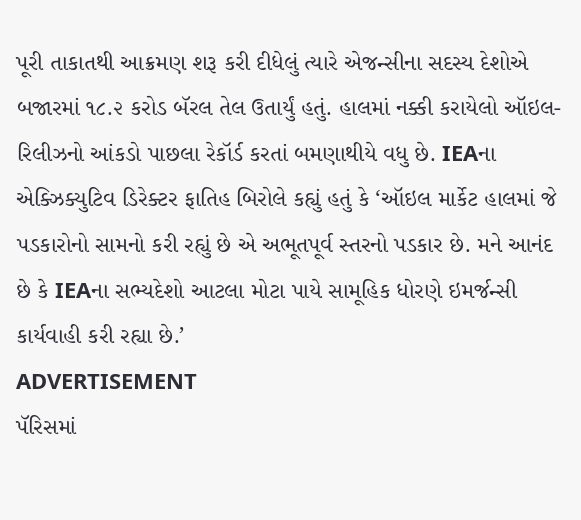પૂરી તાકાતથી આક્રમણ શરૂ કરી દીધેલું ત્યારે એજન્સીના સદસ્ય દેશોએ બજારમાં ૧૮.૨ કરોડ બૅરલ તેલ ઉતાર્યું હતું. હાલમાં નક્કી કરાયેલો ઑઇલ-રિલીઝનો આંકડો પાછલા રેકૉર્ડ કરતાં બમણાથીયે વધુ છે. IEAના એક્ઝિક્યુટિવ ડિરેક્ટર ફાતિહ બિરોલે કહ્યું હતું કે ‘ઑઇલ માર્કેટ હાલમાં જે પડકારોનો સામનો કરી રહ્યું છે એ અભૂતપૂર્વ સ્તરનો પડકાર છે. મને આનંદ છે કે IEAના સભ્યદેશો આટલા મોટા પાયે સામૂહિક ધોરણે ઇમર્જન્સી કાર્યવાહી કરી રહ્યા છે.’
ADVERTISEMENT
પૅરિસમાં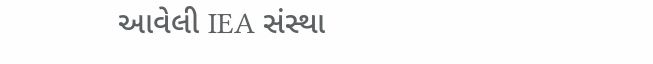આવેલી IEA સંસ્થા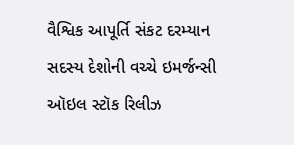વૈશ્વિક આપૂર્તિ સંકટ દરમ્યાન સદસ્ય દેશોની વચ્ચે ઇમર્જન્સી ઑઇલ સ્ટૉક રિલીઝ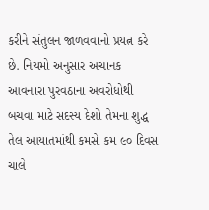કરીને સંતુલન જાળવવાનો પ્રયત્ન કરે છે. નિયમો અનુસાર અચાનક આવનારા પુરવઠાના અવરોધોથી બચવા માટે સદસ્ય દેશો તેમના શુદ્ધ તેલ આયાતમાંથી કમસે કમ ૯૦ દિવસ ચાલે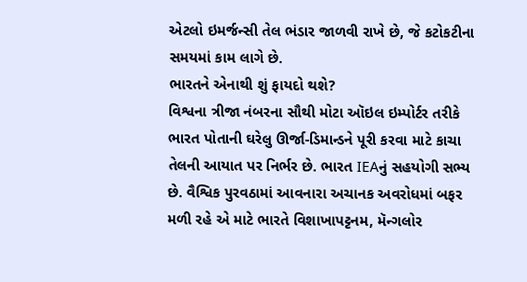એટલો ઇમર્જન્સી તેલ ભંડાર જાળવી રાખે છે, જે કટોકટીના સમયમાં કામ લાગે છે.
ભારતને એનાથી શું ફાયદો થશે?
વિશ્વના ત્રીજા નંબરના સૌથી મોટા ઑઇલ ઇમ્પોર્ટર તરીકે ભારત પોતાની ઘરેલુ ઊર્જા-ડિમાન્ડને પૂરી કરવા માટે કાચા તેલની આયાત પર નિર્ભર છે. ભારત IEAનું સહયોગી સભ્ય છે. વૈશ્વિક પુરવઠામાં આવનારા અચાનક અવરોધમાં બફર મળી રહે એ માટે ભારતે વિશાખાપટ્ટનમ, મૅન્ગલોર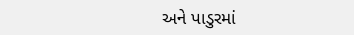અને પાડુરમાં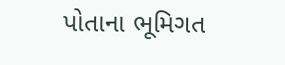પોતાના ભૂમિગત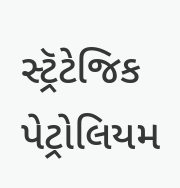સ્ટ્રૅટેજિક પેટ્રોલિયમ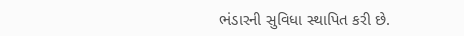ભંડારની સુવિધા સ્થાપિત કરી છે.